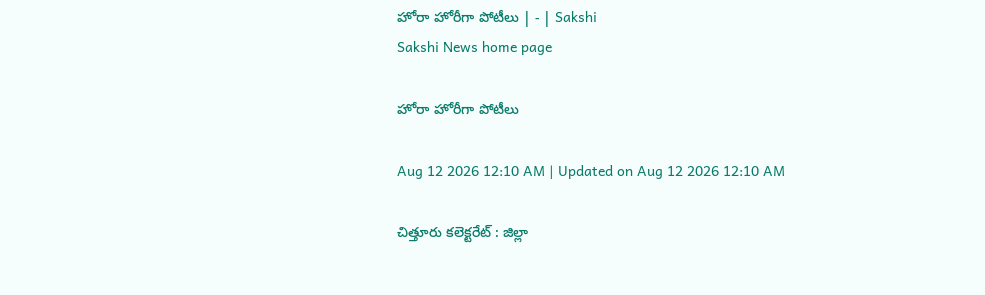హోరా హోరీగా పోటీలు | - | Sakshi
Sakshi News home page

హోరా హోరీగా పోటీలు

Aug 12 2026 12:10 AM | Updated on Aug 12 2026 12:10 AM

చిత్తూరు కలెక్టరేట్‌ : జిల్లా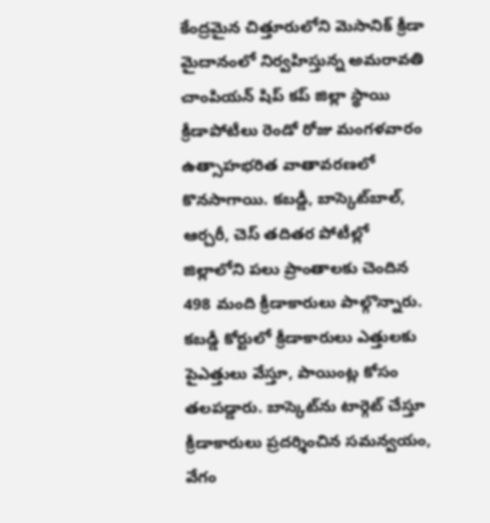కేంద్రమైన చిత్తూరులోని మెసానిక్‌ క్రీడా మైదానంలో నిర్వహిస్తున్న అమరావతి చాంపియన్‌ షిప్‌ కప్‌ జిల్లా స్థాయి క్రీడాపోటీలు రెండో రోజు మంగళవారం ఉత్సాహభరిత వాతావరణలో కొనసాగాయి. కబడ్డీ, బాస్కెట్‌బాల్‌, ఆర్చరీ, చెస్‌ తదితర పోటీల్లో జిల్లాలోని పలు ప్రాంతాలకు చెందిన 498 మంది క్రీడాకారులు పాల్గొన్నారు. కబడ్డీ కోర్టులో క్రీడాకారులు ఎత్తులకు పైఎత్తులు వేస్తూ, పాయింట్ల కోసం తలపడ్డారు. బాస్కెట్‌ను టార్గెట్‌ చేస్తూ క్రీడాకారులు ప్రదర్శించిన సమన్వయం, వేగం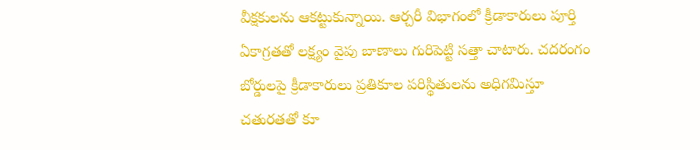వీక్షకులను ఆకట్టుకున్నాయి. ఆర్చరీ విభాగంలో క్రీడాకారులు పూర్తి ఏకాగ్రతతో లక్ష్యం వైపు బాణాలు గురిపెట్టి సత్తా చాటారు. చదరంగం బోర్డులపై క్రీడాకారులు ప్రతికూల పరిస్థితులను అధిగమిస్తూ చతురతతో కూ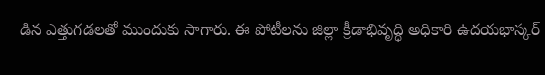డిన ఎత్తుగడలతో ముందుకు సాగారు. ఈ పోటీలను జిల్లా క్రీడాభివృద్ధి అధికారి ఉదయభాస్కర్‌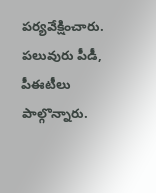పర్యవేక్షించారు. పలువురు పీడీ, పీఈటీలు పాల్గొన్నారు.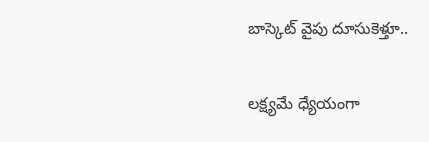బాస్కెట్‌ వైపు దూసుకెళ్తూ..

లక్ష్యమే ధ్యేయంగా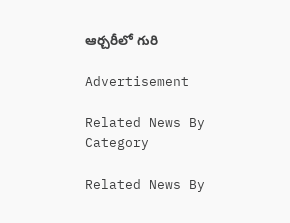ఆర్చరీలో గురి

Advertisement

Related News By Category

Related News By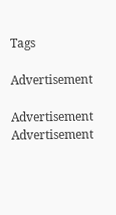Tags

Advertisement

Advertisement
Advertisement